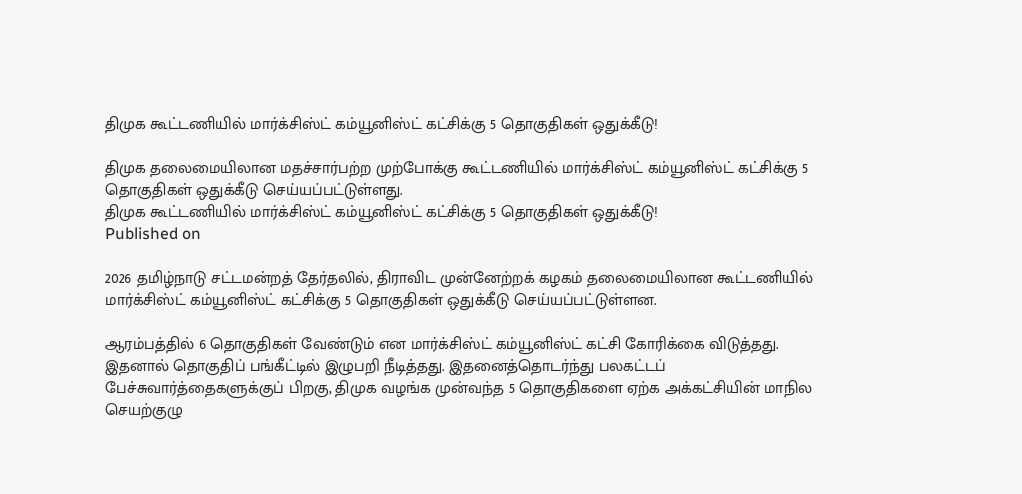திமுக கூட்டணியில் மார்க்சிஸ்ட் கம்யூனிஸ்ட் கட்சிக்கு 5 தொகுதிகள் ஒதுக்கீடு!

திமுக தலைமையிலான மதச்சார்பற்ற முற்போக்கு கூட்டணியில் மார்க்சிஸ்ட் கம்யூனிஸ்ட் கட்சிக்கு 5 தொகுதிகள் ஒதுக்கீடு செய்யப்பட்டுள்ளது.
திமுக கூட்டணியில் மார்க்சிஸ்ட் கம்யூனிஸ்ட் கட்சிக்கு 5 தொகுதிகள் ஒதுக்கீடு!
Published on

2026 தமிழ்நாடு சட்டமன்றத் தேர்தலில், திராவிட முன்னேற்றக் கழகம் தலைமையிலான கூட்டணியில் மார்க்சிஸ்ட் கம்யூனிஸ்ட் கட்சிக்கு 5 தொகுதிகள் ஒதுக்கீடு செய்யப்பட்டுள்ளன.

ஆரம்பத்தில் 6 தொகுதிகள் வேண்டும் என மார்க்சிஸ்ட் கம்யூனிஸ்ட் கட்சி கோரிக்கை விடுத்தது. இதனால் தொகுதிப் பங்கீட்டில் இழுபறி நீடித்தது. இதனைத்தொடர்ந்து பலகட்டப் பேச்சுவார்த்தைகளுக்குப் பிறகு, திமுக வழங்க முன்வந்த 5 தொகுதிகளை ஏற்க அக்கட்சியின் மாநில செயற்குழு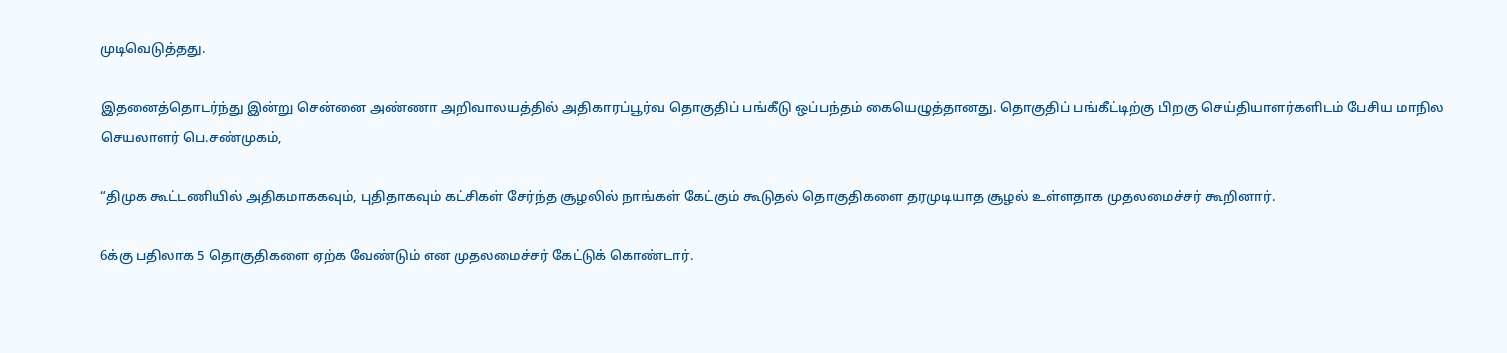முடிவெடுத்தது.

இதனைத்தொடர்ந்து இன்று சென்னை அண்ணா அறிவாலயத்தில் அதிகாரப்பூர்வ தொகுதிப் பங்கீடு ஒப்பந்தம் கையெழுத்தானது. தொகுதிப் பங்கீட்டிற்கு பிறகு செய்தியாளர்களிடம் பேசிய மாநில செயலாளர் பெ.சண்முகம்,

“திமுக கூட்டணியில் அதிகமாககவும், புதிதாகவும் கட்சிகள் சேர்ந்த சூழலில் நாங்கள் கேட்கும் கூடுதல் தொகுதிகளை தரமுடியாத சூழல் உள்ளதாக முதலமைச்சர் கூறினார்.

6க்கு பதிலாக 5 தொகுதிகளை ஏற்க வேண்டும் என முதலமைச்சர் கேட்டுக் கொண்டார்.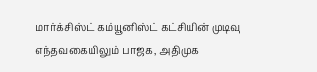மார்க்சிஸ்ட் கம்யூனிஸ்ட் கட்சியின் முடிவு எந்தவகையிலும் பாஜக, அதிமுக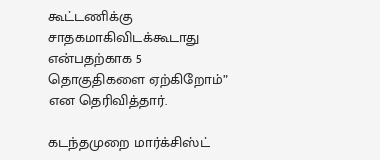கூட்டணிக்கு சாதகமாகிவிடக்கூடாது என்பதற்காக 5 தொகுதிகளை ஏற்கிறோம்” என தெரிவித்தார்.

கடந்தமுறை மார்க்சிஸ்ட்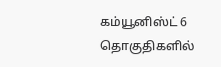கம்யூனிஸ்ட் 6 தொகுதிகளில்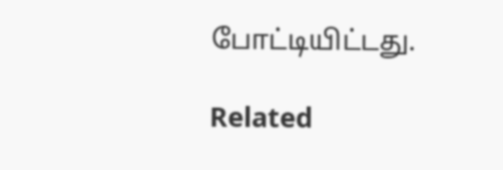போட்டியிட்டது.

Related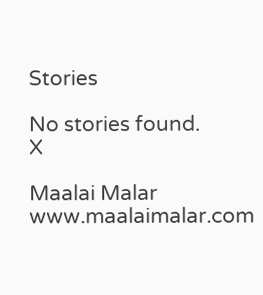Stories

No stories found.
X

Maalai Malar
www.maalaimalar.com